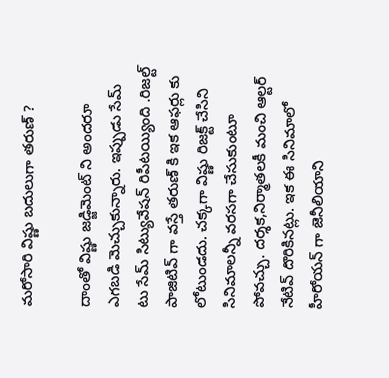మరోసారి విష్ణు బదులుగా తరుణ్ ?

దాంతో విష్ణు జడ్జిమెంట్ ని అందరూ ఎగబడి మెచ్చుకున్నారు. ఇప్పుడు సేమ్ టు సేమ్ సిట్యువేషన్ రిపీటయ్యింది .రిజల్ట్ పాజిటివ్ గా వస్తే తరుణ్ కి ఇక ఆఫర్లు కు లోటుండదు. చక్కగా విష్ణు రిజక్ట్ చేసిని సినిమాలన్నీ వరసగా చేసుకుంటూ పోవచ్చు. దర్శక,నిర్మాతలకీ మంచి ఆల్టర్ నేటివ్ దొరికినట్లు. ఇక ఈ సినిమాలో హీరోయన్ గా జెనీలియాని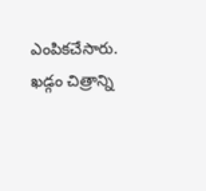ఎంపికచేసారు. ఖడ్గం చిత్రాన్ని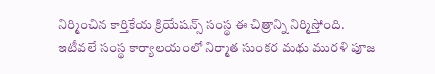నిర్మించిన కార్తికేయ క్రియేషన్స్ సంస్థ ఈ చిత్రాన్ని నిర్మిస్తోంది. ఇటీవలే సంస్థ కార్యాలయంలో నిర్మాత సుంకర మథు మురళి పూజ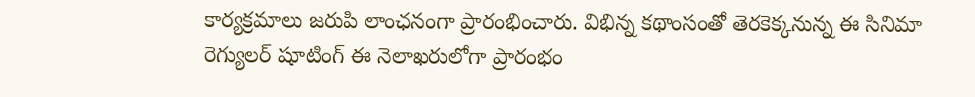కార్యక్రమాలు జరుపి లాంఛనంగా ప్రారంభించారు. విభిన్న కథాంసంతో తెరకెక్కనున్న ఈ సినిమా రెగ్యులర్ షూటింగ్ ఈ నెలాఖరులోగా ప్రారంభం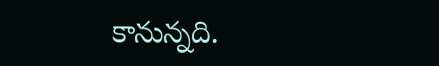కానున్నది.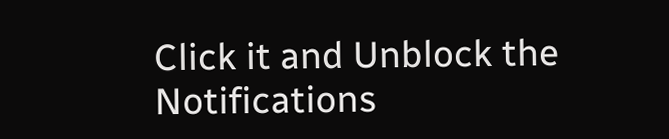Click it and Unblock the Notifications